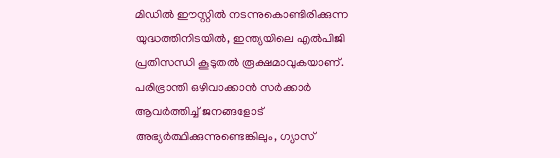മിഡിൽ ഈസ്റ്റിൽ നടന്നുകൊണ്ടിരിക്കുന്ന യുദ്ധത്തിനിടയിൽ, ഇന്ത്യയിലെ എൽപിജി പ്രതിസന്ധി കൂടുതൽ രൂക്ഷമാവുകയാണ്. പരിഭ്രാന്തി ഒഴിവാക്കാൻ സർക്കാർ ആവർത്തിച്ച് ജനങ്ങളോട് അഭ്യർത്ഥിക്കുന്നുണ്ടെങ്കിലും, ഗ്യാസ്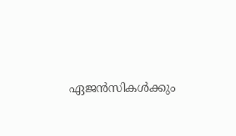ഏജൻസികൾക്കും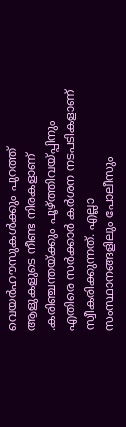വെയർഹൗസുകൾക്കും പുറത്ത് ആളുകളുടെ നീണ്ട നിരകളാണ് .കരിഞ്ചന്തയ്ക്കും പൂഴ്ത്തിവയ്പ്പിനും എതിരെ സർക്കാർ കർശന നടപടികളാണ് സ്വീകരിക്കുന്നത്. എല്ലാ സംസ്ഥാനങ്ങളിലും പോലീസും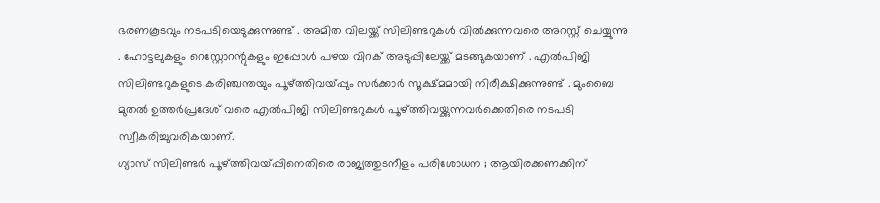ഭരണകൂടവും നടപടിയെടുക്കുന്നുണ്ട് . അമിത വിലയ്ക്ക് സിലിണ്ടറുകൾ വിൽക്കുന്നവരെ അറസ്റ്റ് ചെയ്യുന്നു . ഹോട്ടലുകളും റെസ്റ്റോറന്റുകളും ഇപ്പോൾ പഴയ വിറക് അടുപ്പിലേയ്ക്ക് മടങ്ങുകയാണ് . എൽപിജി സിലിണ്ടറുകളുടെ കരിഞ്ചന്തയും പൂഴ്ത്തിവയ്പ്പും സർക്കാർ സൂക്ഷ്മമായി നിരീക്ഷിക്കുന്നുണ്ട് . മുംബൈ മുതൽ ഉത്തർപ്രദേശ് വരെ എൽപിജി സിലിണ്ടറുകൾ പൂഴ്ത്തിവയ്ക്കുന്നവർക്കെതിരെ നടപടി സ്വീകരിച്ചുവരികയാണ്.
ഗ്യാസ് സിലിണ്ടർ പൂഴ്ത്തിവയ്പ്പിനെതിരെ രാജ്യത്തുടനീളം പരിശോധന ; ആയിരക്കണക്കിന്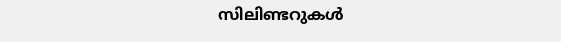സിലിണ്ടറുകൾ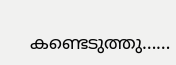കണ്ടെടുത്തു……